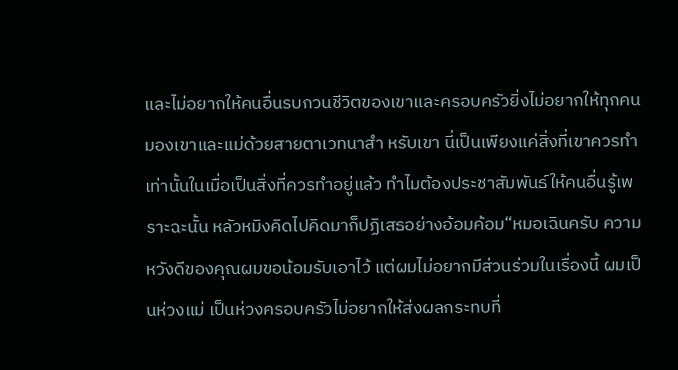และไม่อยากให้คนอื่นรบกวนชีวิตของเขาและครอบครัวยิ่งไม่อยากให้ทุกคนมองเขาและแม่ด้วยสายตาเวทนาสำ หรับเขา นี่เป็นเพียงแค่สิ่งที่เขาควรทำเท่านั้นในเมื่อเป็นสิ่งที่ควรทำอยู่แล้ว ทำไมต้องประชาสัมพันธ์ให้คนอื่นรู้เพราะฉะนั้น หลัวหมิงคิดไปคิดมาก็ปฏิเสธอย่างอ้อมค้อม“หมอเฉินครับ ความหวังดีของคุณผมขอน้อมรับเอาไว้ แต่ผมไม่อยากมีส่วนร่วมในเรื่องนี้ ผมเป็นห่วงแม่ เป็นห่วงครอบครัวไม่อยากให้ส่งผลกระทบที่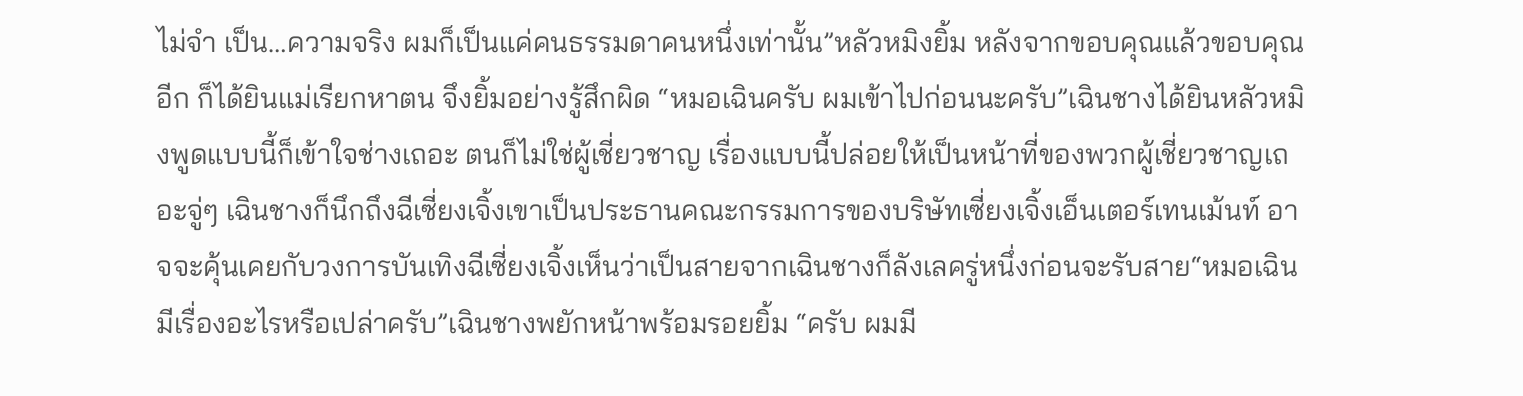ไม่จำ เป็น…ความจริง ผมก็เป็นแค่คนธรรมดาคนหนึ่งเท่านั้น”หลัวหมิงยิ้ม หลังจากขอบคุณแล้วขอบคุณอีก ก็ได้ยินแม่เรียกหาตน จึงยิ้มอย่างรู้สึกผิด “หมอเฉินครับ ผมเข้าไปก่อนนะครับ”เฉินชางได้ยินหลัวหมิงพูดแบบนี้ก็เข้าใจช่างเถอะ ตนก็ไม่ใช่ผู้เชี่ยวชาญ เรื่องแบบนี้ปล่อยให้เป็นหน้าที่ของพวกผู้เชี่ยวชาญเถอะจู่ๆ เฉินชางก็นึกถึงฉีเซี่ยงเจิ้งเขาเป็นประธานคณะกรรมการของบริษัทเซี่ยงเจิ้งเอ็นเตอร์เทนเม้นท์ อาจจะคุ้นเคยกับวงการบันเทิงฉีเซี่ยงเจิ้งเห็นว่าเป็นสายจากเฉินชางก็ลังเลครู่หนึ่งก่อนจะรับสาย“หมอเฉิน มีเรื่องอะไรหรือเปล่าครับ”เฉินชางพยักหน้าพร้อมรอยยิ้ม “ครับ ผมมี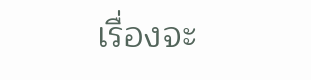เรื่องจะ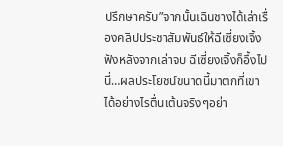ปรึกษาครับ”จากนั้นเฉินชางได้เล่าเรื่องคลิปประชาสัมพันธ์ให้ฉีเซี่ยงเจิ้งฟังหลังจากเล่าจบ ฉีเซี่ยงเจิ้งก็อึ้งไปนี่…ผลประโยชน์ขนาดนี้มาตกที่เขาได้อย่างไรตื่นเต้นจริงๆอย่า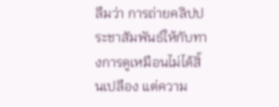ลืมว่า การถ่ายคลิปประชาสัมพันธ์ให้กับทางการดูเหมือนไม่ได้สิ้นเปลือง แต่ความ